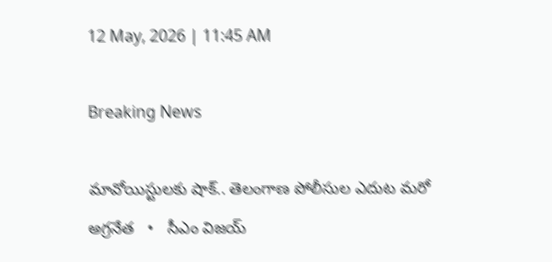12 May, 2026 | 11:45 AM

Breaking News

మావోయిస్టులకు షాక్.. తెలంగాణ పోలీసుల ఎదుట మరో అగ్రనేత   •   సీఎం విజయ్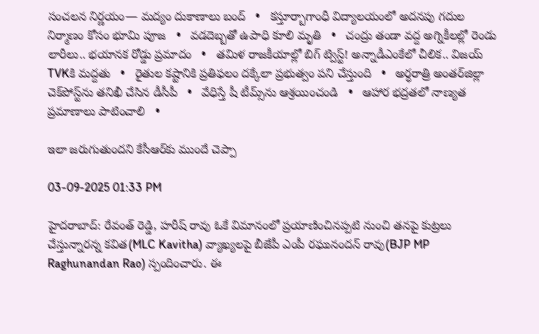సంచలన నిర్ణయం— మద్యం దుకాణాలు బంద్   •   కస్తూర్బాగాంధీ విద్యాలయంలో అదనపు గదుల నిర్మాణం కోసం భూమి పూజ   •   వడదెబ్బతో ఉపాధి కూలి మృతి   •   చంద్రు తండా వద్ద అగ్నికీలల్లో రెండు లారీలు.. భయానక రోడ్డు ప్రమాదం   •   తమిళ రాజకీయాల్లో బిగ్ ట్విస్ట్! అన్నాడీఎంకేలో చీలిక.. విజయ్‌ TVKకి మద్దతు   •   రైతుల కష్టానికి ప్రతిఫలం దక్కేలా ప్రభుత్వం పని చేస్తుంది   •   అర్ధరాత్రి అంతర్‌జిల్లా చెక్‌పోస్ట్‌ను తనిఖీ చేసిన డీసీపీ   •   వేధిస్తే షీ టీమ్స్‌ను ఆశ్రయించండి   •   ఆహార భద్రతలో నాణ్యత ప్రమాణాలు పాటించాలి   •

ఇలా జరుగుతుందని కేసీఆర్‌కు ముందే చెప్పా

03-09-2025 01:33 PM

హైదరాబాద్: రేవంత్ రెడ్డి, హరీష్ రావు ఓకే విమానంలో ప్రయాణించినప్పటి నుంచి తనపై కుట్రలు చేస్తున్నారన్న కవిత(MLC Kavitha) వ్యాఖ్యలపై బీజేపీ ఎంపీ రఘునందన్ రావు(BJP MP Raghunandan Rao) స్పందించారు. ఈ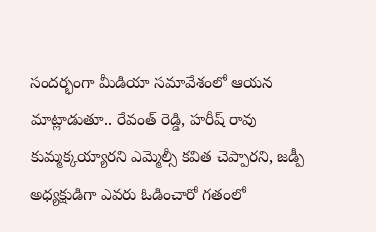సందర్భంగా మీడియా సమావేశంలో ఆయన మాట్లాడుతూ.. రేవంత్ రెడ్డి, హరీష్ రావు కుమ్మక్కయ్యారని ఎమ్మెల్సీ కవిత చెప్పారని, జడ్పీ అధ్యక్షుడిగా ఎవరు ఓడించారో గతంలో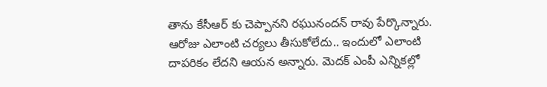తాను కేసీఆర్ కు చెప్పానని రఘునందన్ రావు పేర్కొన్నారు. ఆరోజు ఎలాంటి చర్యలు తీసుకోలేదు.. ఇందులో ఎలాంటి దాపరికం లేదని ఆయన అన్నారు. మెదక్ ఎంపీ ఎన్నికల్లో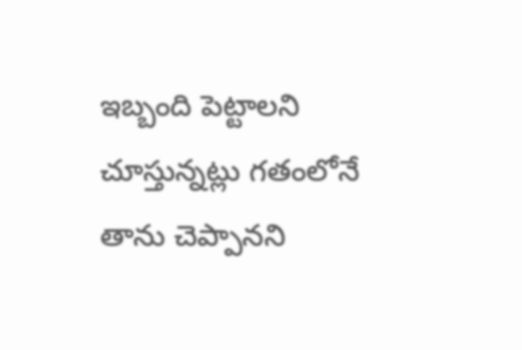ఇబ్బంది పెట్టాలని చూస్తున్నట్లు గతంలోనే తాను చెప్పానని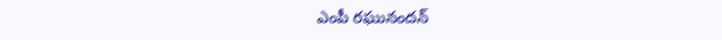ఎంపీ రఘునందన్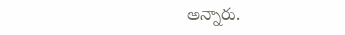అన్నారు.